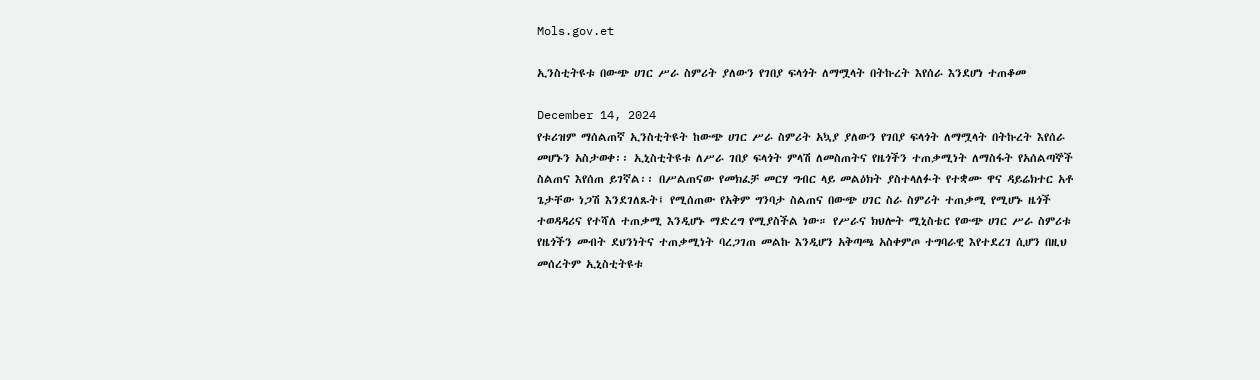Mols.gov.et

ኢንስቲትዩቱ በውጭ ሀገር ሥራ ስምሪት ያለውን የገበያ ፍላጎት ለማሟላት በትኩረት እየሰራ እንደሆነ ተጠቆመ

December 14, 2024
የቱሪዝም ማሰልጠኛ ኢንስቲትዩት ከውጭ ሀገር ሥራ ስምሪት አኳያ ያለውን የገበያ ፍላጎት ለማሟላት በትኩረት እየሰራ መሆኑን አስታወቀ፡፡ ኢኒስቲትዩቱ ለሥራ ገበያ ፍላጎት ምላሽ ለመስጠትና የዜጎችን ተጠቃሚነት ለማስፋት የአሰልጣኞች ስልጠና እየሰጠ ይገኛል፡፡ በሥልጠናው የመክፈቻ መርሃ ግብር ላይ መልዕክት ያስተላለፉት የተቋሙ ዋና ዳይሬክተር አቶ ጌታቸው ነጋሽ እንደገለጹት፤ የሚሰጠው የአቅም ግንባታ ስልጠና በውጭ ሀገር ስራ ስምሪት ተጠቃሚ የሚሆኑ ዜጎች ተወዳዳሪና የተሻለ ተጠቃሚ እንዲሆኑ ማድረግ የሚያስችል ነው። የሥራና ክህሎት ሚኒስቴር የውጭ ሀገር ሥራ ስምሪቱ የዜጎችን መብት ደህንነትና ተጠቃሚነት ባረጋገጠ መልኩ እንዲሆን አቅጣጫ አስቀምጦ ተግባራዊ እየተደረገ ሲሆን በዚህ መሰረትም ኢኒስቲትዩቱ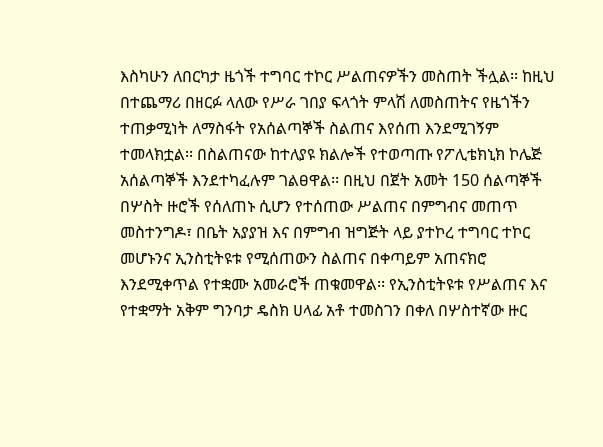እስካሁን ለበርካታ ዜጎች ተግባር ተኮር ሥልጠናዎችን መስጠት ችሏል፡፡ ከዚህ በተጨማሪ በዘርፉ ላለው የሥራ ገበያ ፍላጎት ምላሽ ለመስጠትና የዜጎችን ተጠቃሚነት ለማስፋት የአሰልጣኞች ስልጠና እየሰጠ እንደሚገኝም ተመላክቷል፡፡ በስልጠናው ከተለያዩ ክልሎች የተወጣጡ የፖሊቴክኒክ ኮሌጅ አሰልጣኞች እንደተካፈሉም ገልፀዋል፡፡ በዚህ በጀት አመት 150 ሰልጣኞች በሦስት ዙሮች የሰለጠኑ ሲሆን የተሰጠው ሥልጠና በምግብና መጠጥ መስተንግዶ፣ በቤት አያያዝ እና በምግብ ዝግጅት ላይ ያተኮረ ተግባር ተኮር መሆኑንና ኢንስቲትዩቱ የሚሰጠውን ስልጠና በቀጣይም አጠናክሮ እንደሚቀጥል የተቋሙ አመራሮች ጠቁመዋል፡፡ የኢንስቲትዩቱ የሥልጠና እና የተቋማት አቅም ግንባታ ዴስክ ሀላፊ አቶ ተመስገን በቀለ በሦስተኛው ዙር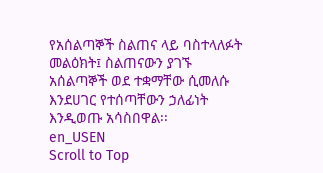የአሰልጣኞች ስልጠና ላይ ባስተላለፉት መልዕክት፤ ስልጠናውን ያገኙ አሰልጣኞች ወደ ተቋማቸው ሲመለሱ እንደሀገር የተሰጣቸውን ኃለፊነት እንዲወጡ አሳስበዋል፡፡
en_USEN
Scroll to Top